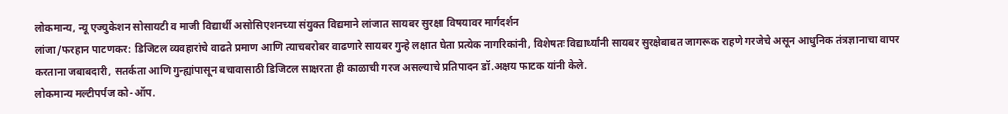लोकमान्य, न्यू एज्युकेशन सोसायटी व माजी विद्यार्थी असोसिएशनच्या संयुक्त विद्यमाने लांजात सायबर सुरक्षा विषयावर मार्गदर्शन
लांजा/फरहान पाटणकर: डिजिटल व्यवहारांचे वाढते प्रमाण आणि त्याचबरोबर वाढणारे सायबर गुन्हे लक्षात घेता प्रत्येक नागरिकांनी, विशेषतः विद्यार्थ्यांनी सायबर सुरक्षेबाबत जागरूक राहणे गरजेचे असून आधुनिक तंत्रज्ञानाचा वापर करताना जबाबदारी, सतर्कता आणि गुन्ह्यांपासून बचावासाठी डिजिटल साक्षरता ही काळाची गरज असल्याचे प्रतिपादन डॉ.अक्षय फाटक यांनी केले.
लोकमान्य मल्टीपर्पज को-ऑप.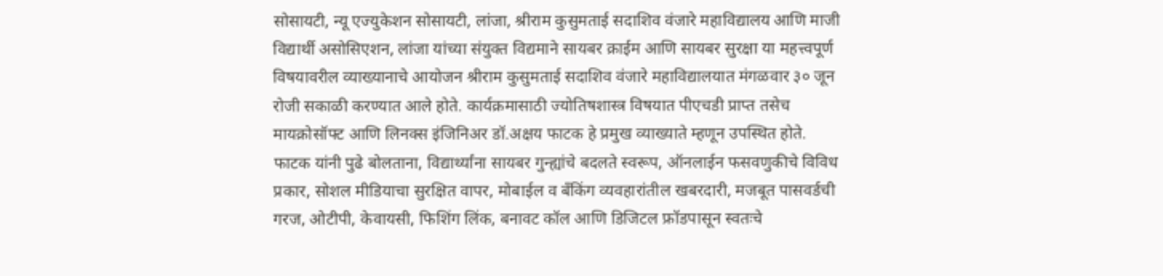सोसायटी, न्यू एज्युकेशन सोसायटी, लांजा, श्रीराम कुसुमताई सदाशिव वंजारे महाविद्यालय आणि माजी विद्यार्थी असोसिएशन, लांजा यांच्या संयुक्त विद्यमाने सायबर क्राईम आणि सायबर सुरक्षा या महत्त्वपूर्ण विषयावरील व्याख्यानाचे आयोजन श्रीराम कुसुमताई सदाशिव वंजारे महाविद्यालयात मंगळवार ३० जून रोजी सकाळी करण्यात आले होते. कार्यक्रमासाठी ज्योतिषशास्त्र विषयात पीएचडी प्राप्त तसेच मायक्रोसॉफ्ट आणि लिनक्स इंजिनिअर डॉ.अक्षय फाटक हे प्रमुख व्याख्याते म्हणून उपस्थित होते.
फाटक यांनी पुढे बोलताना, विद्यार्थ्यांना सायबर गुन्ह्यांचे बदलते स्वरूप, ऑनलाईन फसवणुकीचे विविध प्रकार, सोशल मीडियाचा सुरक्षित वापर, मोबाईल व बँकिंग व्यवहारांतील खबरदारी, मजबूत पासवर्डची गरज, ओटीपी, केवायसी, फिशिंग लिंक, बनावट कॉल आणि डिजिटल फ्रॉडपासून स्वतःचे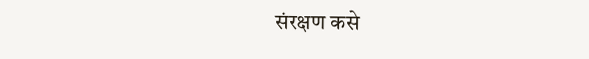संरक्षण कसे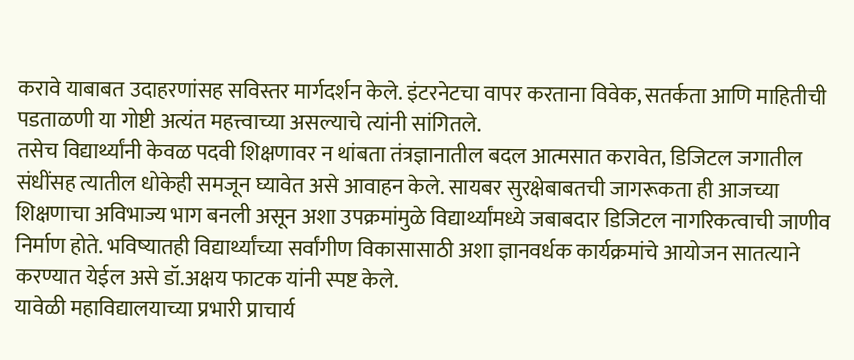करावे याबाबत उदाहरणांसह सविस्तर मार्गदर्शन केले. इंटरनेटचा वापर करताना विवेक, सतर्कता आणि माहितीची पडताळणी या गोष्टी अत्यंत महत्त्वाच्या असल्याचे त्यांनी सांगितले.
तसेच विद्यार्थ्यांनी केवळ पदवी शिक्षणावर न थांबता तंत्रज्ञानातील बदल आत्मसात करावेत, डिजिटल जगातील संधींसह त्यातील धोकेही समजून घ्यावेत असे आवाहन केले. सायबर सुरक्षेबाबतची जागरूकता ही आजच्या शिक्षणाचा अविभाज्य भाग बनली असून अशा उपक्रमांमुळे विद्यार्थ्यांमध्ये जबाबदार डिजिटल नागरिकत्वाची जाणीव निर्माण होते. भविष्यातही विद्यार्थ्यांच्या सर्वांगीण विकासासाठी अशा ज्ञानवर्धक कार्यक्रमांचे आयोजन सातत्याने करण्यात येईल असे डॉ.अक्षय फाटक यांनी स्पष्ट केले.
यावेळी महाविद्यालयाच्या प्रभारी प्राचार्य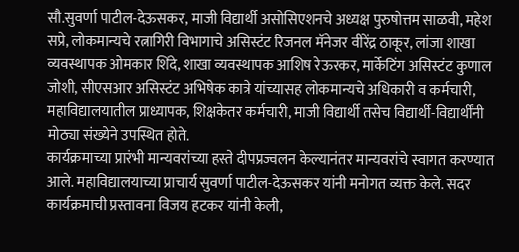सौ.सुवर्णा पाटील-देऊसकर, माजी विद्यार्थी असोसिएशनचे अध्यक्ष पुरुषोत्तम साळवी, महेश सप्रे, लोकमान्यचे रत्नागिरी विभागाचे असिस्टंट रिजनल मॅनेजर वीरेंद्र ठाकूर, लांजा शाखा व्यवस्थापक ओमकार शिंदे, शाखा व्यवस्थापक आशिष रेऊरकर, मार्केटिंग असिस्टंट कुणाल जोशी, सीएसआर असिस्टंट अभिषेक कात्रे यांच्यासह लोकमान्यचे अधिकारी व कर्मचारी, महाविद्यालयातील प्राध्यापक, शिक्षकेतर कर्मचारी, माजी विद्यार्थी तसेच विद्यार्थी-विद्यार्थींनी मोठ्या संख्येने उपस्थित होते.
कार्यक्रमाच्या प्रारंभी मान्यवरांच्या हस्ते दीपप्रज्वलन केल्यानंतर मान्यवरांचे स्वागत करण्यात आले. महाविद्यालयाच्या प्राचार्य सुवर्णा पाटील-देऊसकर यांनी मनोगत व्यक्त केले. सदर कार्यक्रमाची प्रस्तावना विजय हटकर यांनी केली,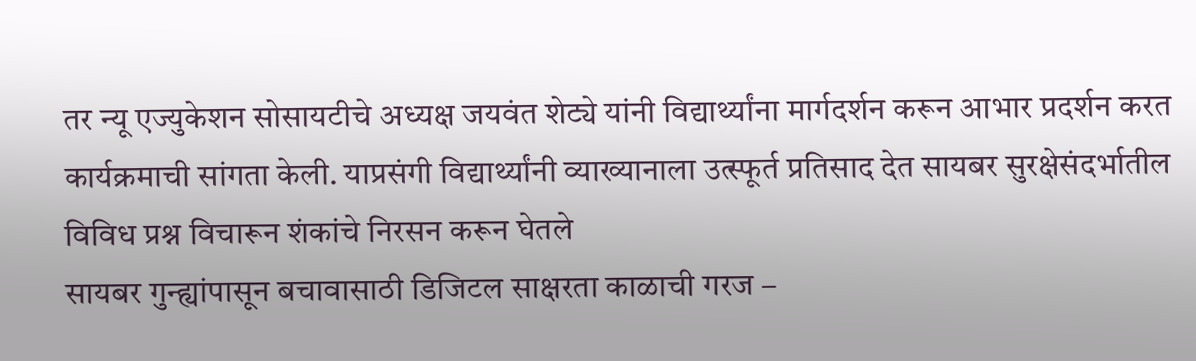तर न्यू एज्युकेशन सोसायटीचे अध्यक्ष जयवंत शेट्ये यांनी विद्यार्थ्यांना मार्गदर्शन करून आभार प्रदर्शन करत कार्यक्रमाची सांगता केली. याप्रसंगी विद्यार्थ्यांनी व्याख्यानाला उत्स्फूर्त प्रतिसाद देत सायबर सुरक्षेसंदर्भातील विविध प्रश्न विचारून शंकांचे निरसन करून घेतले
सायबर गुन्ह्यांपासून बचावासाठी डिजिटल साक्षरता काळाची गरज –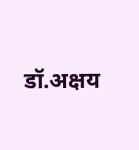डॉ.अक्षय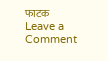फाटक
Leave a Comment